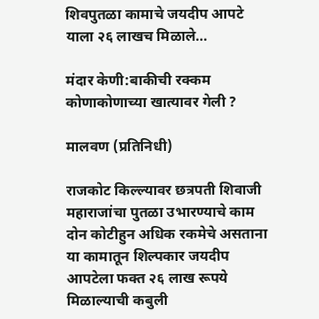शिवपुतळा कामाचे जयदीप आपटे याला २६ लाखच मिळाले…

मंदार केणी:बाकीची रक्कम कोणाकोणाच्या खात्यावर गेली ?

मालवण (प्रतिनिधी)

राजकोट किल्ल्यावर छत्रपती शिवाजी महाराजांचा पुतळा उभारण्याचे काम दोन कोटीहुन अधिक रकमेचे असताना या कामातून शिल्पकार जयदीप आपटेला फक्त २६ लाख रूपये मिळाल्याची कबुली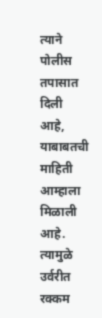त्याने पोलीस तपासात दिली आहे, याबाबतची माहिती आम्हाला मिळाली आहे. त्यामुळे उर्वरीत रक्कम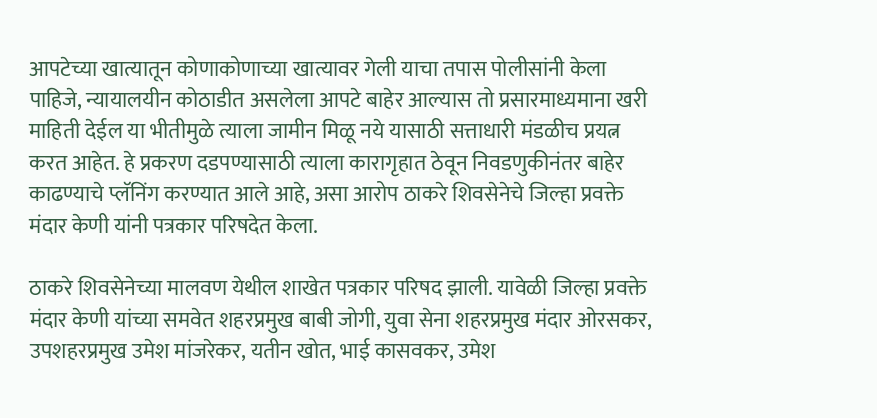आपटेच्या खात्यातून कोणाकोणाच्या खात्यावर गेली याचा तपास पोलीसांनी केला पाहिजे, न्यायालयीन कोठाडीत असलेला आपटे बाहेर आल्यास तो प्रसारमाध्यमाना खरी माहिती देईल या भीतीमुळे त्याला जामीन मिळू नये यासाठी सत्ताधारी मंडळीच प्रयत्न करत आहेत. हे प्रकरण दडपण्यासाठी त्याला कारागृहात ठेवून निवडणुकीनंतर बाहेर काढण्याचे प्लॅनिंग करण्यात आले आहे, असा आरोप ठाकरे शिवसेनेचे जिल्हा प्रवक्ते मंदार केणी यांनी पत्रकार परिषदेत केला.

ठाकरे शिवसेनेच्या मालवण येथील शाखेत पत्रकार परिषद झाली. यावेळी जिल्हा प्रवक्ते मंदार केणी यांच्या समवेत शहरप्रमुख बाबी जोगी, युवा सेना शहरप्रमुख मंदार ओरसकर, उपशहरप्रमुख उमेश मांजरेकर, यतीन खोत, भाई कासवकर, उमेश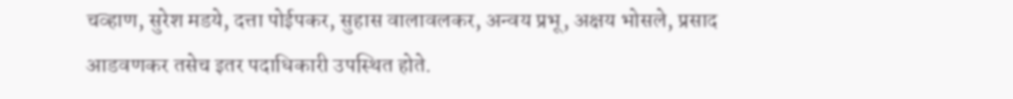चव्हाण, सुरेश मडये, दत्ता पोईपकर, सुहास वालावलकर, अन्वय प्रभू, अक्षय भोसले, प्रसाद आडवणकर तसेच इतर पदाधिकारी उपस्थित होते.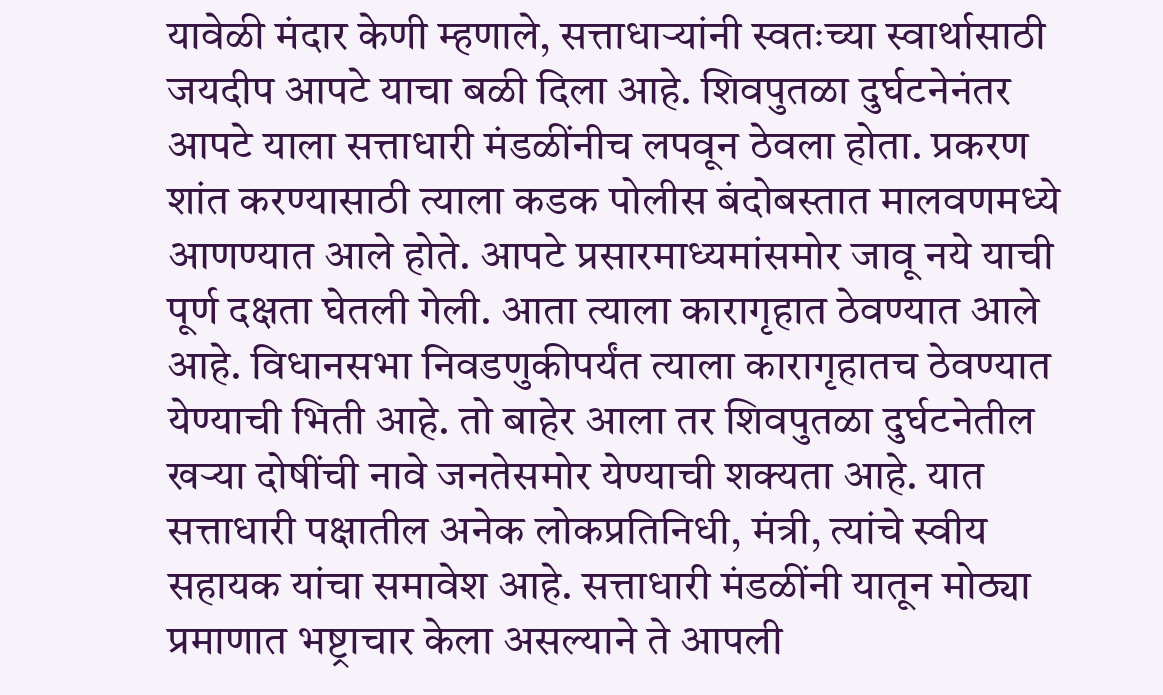यावेळी मंदार केणी म्हणाले, सत्ताधाऱ्यांनी स्वतःच्या स्वार्थासाठी जयदीप आपटे याचा बळी दिला आहे. शिवपुतळा दुर्घटनेनंतर आपटे याला सत्ताधारी मंडळींनीच लपवून ठेवला होता. प्रकरण शांत करण्यासाठी त्याला कडक पोलीस बंदोबस्तात मालवणमध्ये आणण्यात आले होते. आपटे प्रसारमाध्यमांसमोर जावू नये याची पूर्ण दक्षता घेतली गेली. आता त्याला कारागृहात ठेवण्यात आले आहे. विधानसभा निवडणुकीपर्यंत त्याला कारागृहातच ठेवण्यात येण्याची भिती आहे. तो बाहेर आला तर शिवपुतळा दुर्घटनेतील खऱ्या दोषींची नावे जनतेसमोर येण्याची शक्यता आहे. यात सत्ताधारी पक्षातील अनेक लोकप्रतिनिधी, मंत्री, त्यांचे स्वीय सहायक यांचा समावेश आहे. सत्ताधारी मंडळींनी यातून मोठ्या प्रमाणात भष्ट्राचार केला असल्याने ते आपली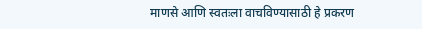माणसे आणि स्वतःला वाचविण्यासाठी हे प्रकरण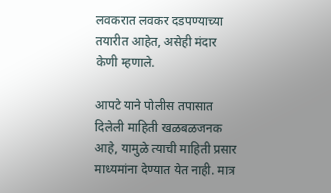लवकरात लवकर दडपण्याच्या तयारीत आहेत, असेही मंदार केणी म्हणाले.

आपटे याने पोलीस तपासात दिलेली माहिती खळबळजनक आहे, यामुळे त्याची माहिती प्रसार माध्यमांना देण्यात येत नाही. मात्र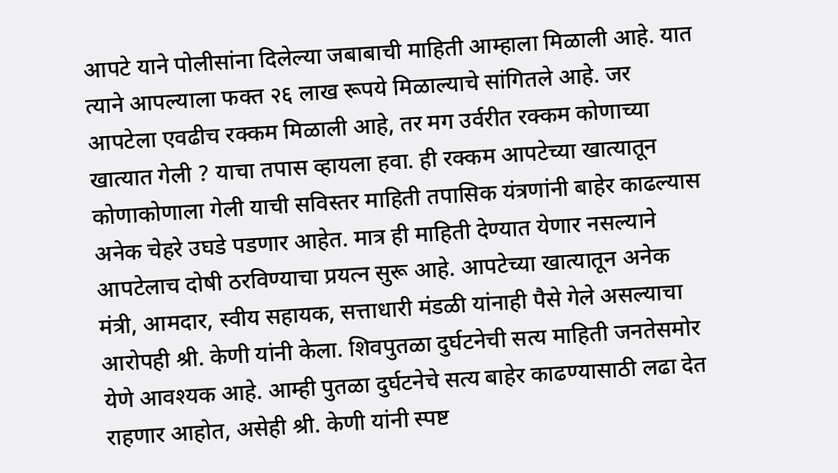आपटे याने पोलीसांना दिलेल्या जबाबाची माहिती आम्हाला मिळाली आहे. यात त्याने आपल्याला फक्त २६ लाख रूपये मिळाल्याचे सांगितले आहे. जर आपटेला एवढीच रक्कम मिळाली आहे, तर मग उर्वरीत रक्कम कोणाच्या खात्यात गेली ? याचा तपास व्हायला हवा. ही रक्कम आपटेच्या खात्यातून कोणाकोणाला गेली याची सविस्तर माहिती तपासिक यंत्रणांनी बाहेर काढल्यास अनेक चेहरे उघडे पडणार आहेत. मात्र ही माहिती देण्यात येणार नसल्याने आपटेलाच दोषी ठरविण्याचा प्रयत्न सुरू आहे. आपटेच्या खात्यातून अनेक मंत्री, आमदार, स्वीय सहायक, सत्ताधारी मंडळी यांनाही पैसे गेले असल्याचा आरोपही श्री. केणी यांनी केला. शिवपुतळा दुर्घटनेची सत्य माहिती जनतेसमोर येणे आवश्यक आहे. आम्ही पुतळा दुर्घटनेचे सत्य बाहेर काढण्यासाठी लढा देत राहणार आहोत, असेही श्री. केणी यांनी स्पष्ट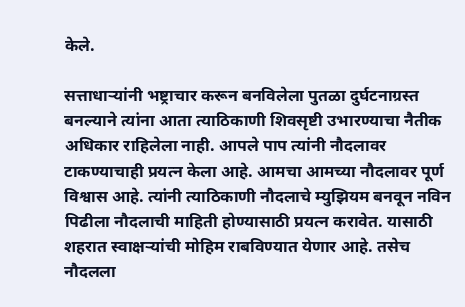केले.

सत्ताधाऱ्यांनी भष्ट्राचार करून बनविलेला पुतळा दुर्घटनाग्रस्त बनल्याने त्यांना आता त्याठिकाणी शिवसृष्टी उभारण्याचा नैतीक अधिकार राहिलेला नाही. आपले पाप त्यांनी नौदलावर टाकण्याचाही प्रयत्न केला आहे. आमचा आमच्या नौदलावर पूर्ण विश्वास आहे. त्यांनी त्याठिकाणी नौदलाचे म्युझियम बनवून नविन पिढीला नौदलाची माहिती होण्यासाठी प्रयत्न करावेत. यासाठी शहरात स्वाक्षऱ्यांची मोहिम राबविण्यात येणार आहे. तसेच नौदलला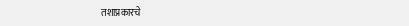तशाप्रकारचे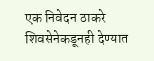एक निवेदन ठाकरे शिवसेनेकडूनही देण्यात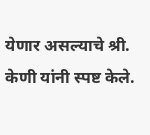येणार असल्याचे श्री. केणी यांनी स्पष्ट केले.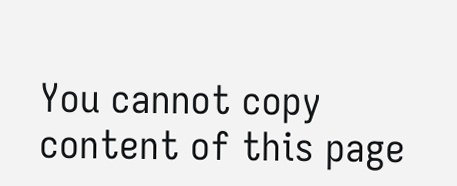You cannot copy content of this page